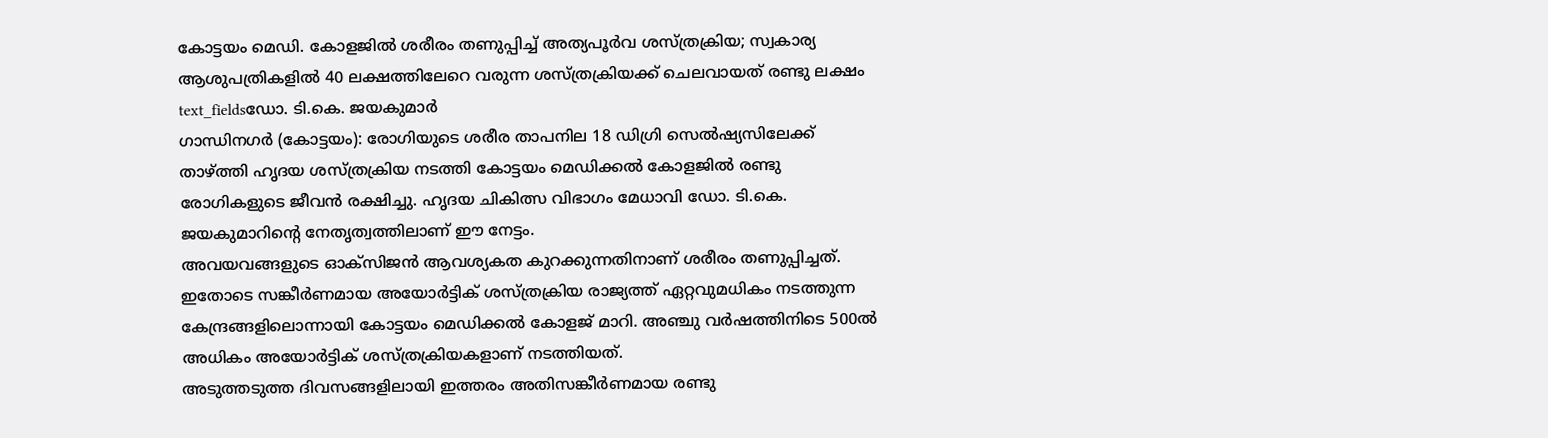കോട്ടയം മെഡി. കോളജിൽ ശരീരം തണുപ്പിച്ച് അത്യപൂർവ ശസ്ത്രക്രിയ; സ്വകാര്യ ആശുപത്രികളിൽ 40 ലക്ഷത്തിലേറെ വരുന്ന ശസ്ത്രക്രിയക്ക് ചെലവായത് രണ്ടു ലക്ഷം
text_fieldsഡോ. ടി.കെ. ജയകുമാർ
ഗാന്ധിനഗർ (കോട്ടയം): രോഗിയുടെ ശരീര താപനില 18 ഡിഗ്രി സെൽഷ്യസിലേക്ക് താഴ്ത്തി ഹൃദയ ശസ്ത്രക്രിയ നടത്തി കോട്ടയം മെഡിക്കൽ കോളജിൽ രണ്ടു രോഗികളുടെ ജീവൻ രക്ഷിച്ചു. ഹൃദയ ചികിത്സ വിഭാഗം മേധാവി ഡോ. ടി.കെ. ജയകുമാറിന്റെ നേതൃത്വത്തിലാണ് ഈ നേട്ടം.
അവയവങ്ങളുടെ ഓക്സിജൻ ആവശ്യകത കുറക്കുന്നതിനാണ് ശരീരം തണുപ്പിച്ചത്. ഇതോടെ സങ്കീർണമായ അയോർട്ടിക് ശസ്ത്രക്രിയ രാജ്യത്ത് ഏറ്റവുമധികം നടത്തുന്ന കേന്ദ്രങ്ങളിലൊന്നായി കോട്ടയം മെഡിക്കൽ കോളജ് മാറി. അഞ്ചു വർഷത്തിനിടെ 500ൽ അധികം അയോർട്ടിക് ശസ്ത്രക്രിയകളാണ് നടത്തിയത്.
അടുത്തടുത്ത ദിവസങ്ങളിലായി ഇത്തരം അതിസങ്കീർണമായ രണ്ടു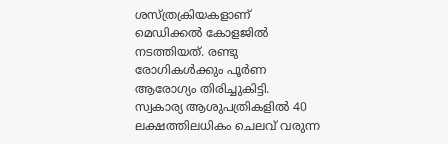ശസ്ത്രക്രിയകളാണ് മെഡിക്കൽ കോളജിൽ നടത്തിയത്. രണ്ടു രോഗികൾക്കും പൂർണ ആരോഗ്യം തിരിച്ചുകിട്ടി. സ്വകാര്യ ആശുപത്രികളിൽ 40 ലക്ഷത്തിലധികം ചെലവ് വരുന്ന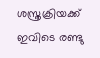ശസ്ത്രക്രിയക്ക് ഇവിടെ രണ്ടു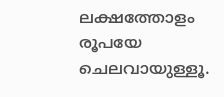ലക്ഷത്തോളം രൂപയേ ചെലവായുള്ളൂ.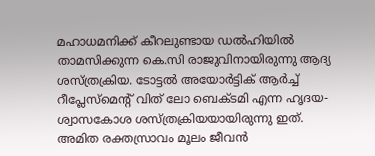മഹാധമനിക്ക് കീറലുണ്ടായ ഡൽഹിയിൽ താമസിക്കുന്ന കെ.സി രാജുവിനായിരുന്നു ആദ്യ ശസ്ത്രക്രിയ. ടോട്ടൽ അയോർട്ടിക് ആർച്ച് റീപ്ലേസ്മെന്റ് വിത് ലോ ബെക്ടമി എന്ന ഹൃദയ-ശ്വാസകോശ ശസ്ത്രക്രിയയായിരുന്നു ഇത്. അമിത രക്തസ്രാവം മൂലം ജീവൻ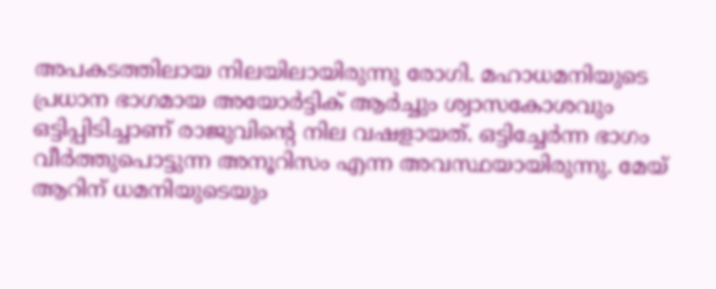അപകടത്തിലായ നിലയിലായിരുന്നു രോഗി. മഹാധമനിയുടെ പ്രധാന ഭാഗമായ അയോർട്ടിക് ആർച്ചും ശ്വാസകോശവും ഒട്ടിപ്പിടിച്ചാണ് രാജുവിന്റെ നില വഷളായത്. ഒട്ടിച്ചേർന്ന ഭാഗം വീർത്തുപൊട്ടുന്ന അനൂറിസം എന്ന അവസ്ഥയായിരുന്നു. മേയ് ആറിന് ധമനിയുടെയും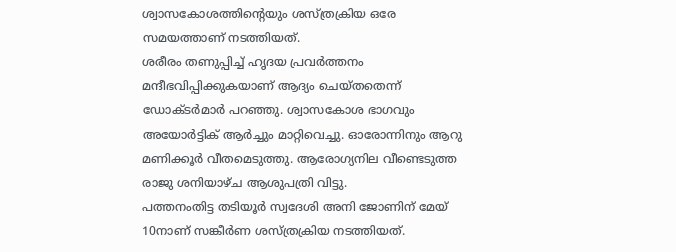ശ്വാസകോശത്തിന്റെയും ശസ്ത്രക്രിയ ഒരേ സമയത്താണ് നടത്തിയത്.
ശരീരം തണുപ്പിച്ച് ഹൃദയ പ്രവർത്തനം മന്ദീഭവിപ്പിക്കുകയാണ് ആദ്യം ചെയ്തതെന്ന് ഡോക്ടർമാർ പറഞ്ഞു. ശ്വാസകോശ ഭാഗവും അയോർട്ടിക് ആർച്ചും മാറ്റിവെച്ചു. ഓരോന്നിനും ആറു മണിക്കൂർ വീതമെടുത്തു. ആരോഗ്യനില വീണ്ടെടുത്ത രാജു ശനിയാഴ്ച ആശുപത്രി വിട്ടു.
പത്തനംതിട്ട തടിയൂർ സ്വദേശി അനി ജോണിന് മേയ് 10നാണ് സങ്കീർണ ശസ്ത്രക്രിയ നടത്തിയത്.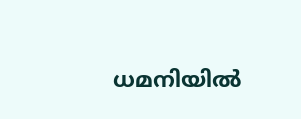ധമനിയിൽ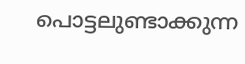പൊട്ടലുണ്ടാക്കുന്ന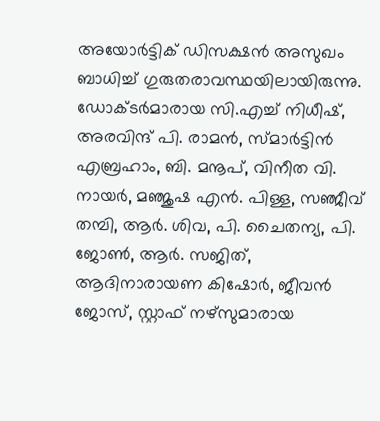അയോർട്ടിക് ഡിസക്ഷൻ അസുഖം ബാധിച്ച് ഗുരുതരാവസ്ഥയിലായിരുന്നു. ഡോക്ടർമാരായ സി.എച്ച് നിധീഷ്, അരവിന്ദ് പി. രാമൻ, സ്മാർട്ടിൻ എബ്രഹാം, ബി. മനൂപ്, വിനീത വി. നായർ, മഞ്ജുഷ എൻ. പിള്ള, സഞ്ജീവ് തമ്പി, ആർ. ശിവ, പി. ചൈതന്യ, പി. ജോൺ, ആർ. സജിത്, ആദിനാരായണ കിഷോർ, ജീവൻ ജോസ്, സ്റ്റാഫ് നഴ്സുമാരായ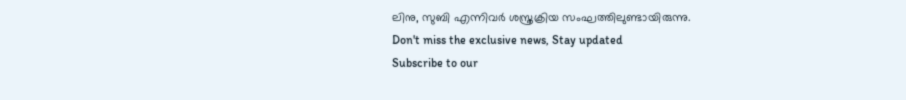ലിനു, സുബി എന്നിവർ ശസ്ത്രക്രിയ സംഘത്തിലുണ്ടായിരുന്നു.
Don't miss the exclusive news, Stay updated
Subscribe to our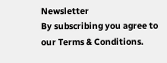Newsletter
By subscribing you agree to our Terms & Conditions.